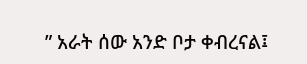” አራት ሰው አንድ ቦታ ቀብረናል፤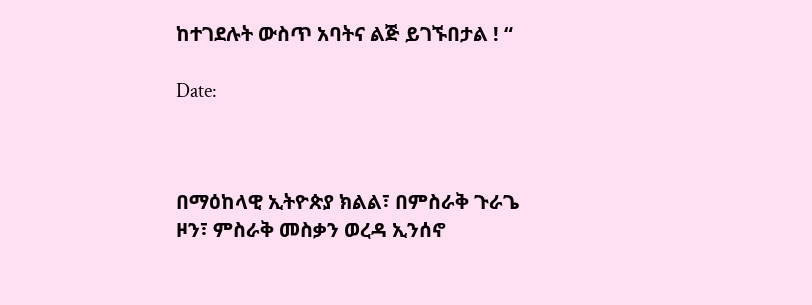ከተገደሉት ውስጥ አባትና ልጅ ይገኙበታል ! “

Date:



በማዕከላዊ ኢትዮጵያ ክልል፣ በምስራቅ ጉራጌ ዞን፣ ምስራቅ መስቃን ወረዳ ኢንሰኖ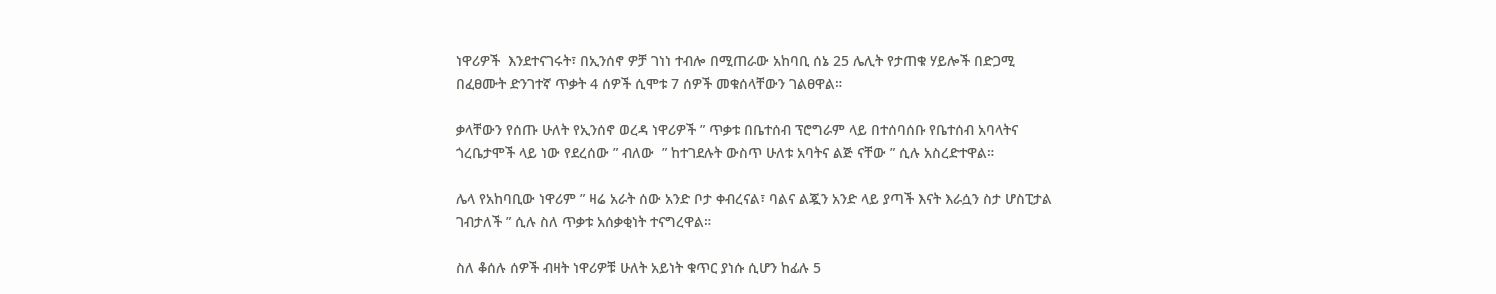ነዋሪዎች  እንደተናገሩት፣ በኢንሰኖ ዎቻ ገነነ ተብሎ በሚጠራው አከባቢ ሰኔ 25 ሌሊት የታጠቁ ሃይሎች በድጋሚ በፈፀሙት ድንገተኛ ጥቃት 4 ሰዎች ሲሞቱ 7 ሰዎች መቁሰላቸውን ገልፀዋል።

ቃላቸውን የሰጡ ሁለት የኢንሰኖ ወረዳ ነዋሪዎች ” ጥቃቱ በቤተሰብ ፕሮግራም ላይ በተሰባሰቡ የቤተሰብ አባላትና ጎረቤታሞች ላይ ነው የደረሰው ” ብለው  ” ከተገደሉት ውስጥ ሁለቱ አባትና ልጅ ናቸው ” ሲሉ አስረድተዋል።

ሌላ የአከባቢው ነዋሪም ” ዛሬ አራት ሰው አንድ ቦታ ቀብረናል፣ ባልና ልጇን አንድ ላይ ያጣች እናት እራሷን ስታ ሆስፒታል ገብታለች ” ሲሉ ስለ ጥቃቱ አሰቃቂነት ተናግረዋል።

ስለ ቆሰሉ ሰዎች ብዛት ነዋሪዎቹ ሁለት አይነት ቁጥር ያነሱ ሲሆን ከፊሉ 5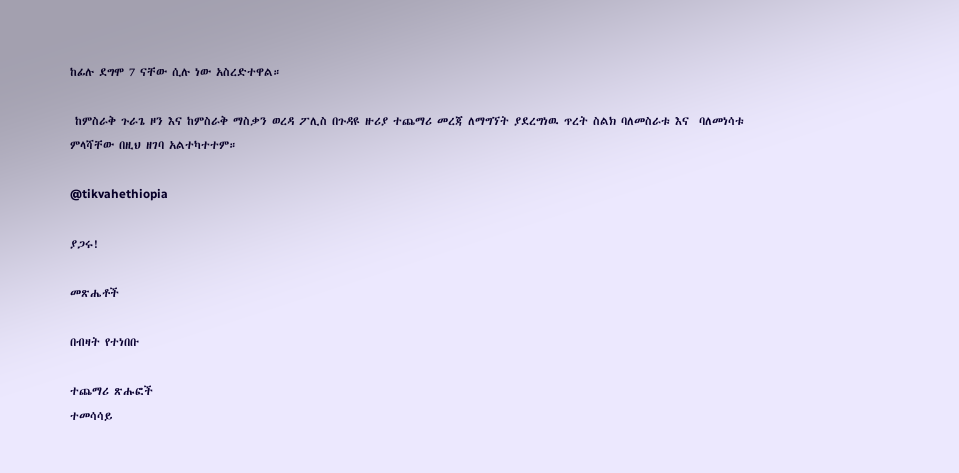ከፊሉ ደግሞ 7 ናቸው ሲሉ ነው አስረድተዋል።

 ከምስራቅ ጉራጌ ዞን እና ከምስራቅ ማስቃን ወረዳ ፖሊስ በጉዳዩ ዙሪያ ተጨማሪ መረጃ ለማግኘት ያደረግነዉ ጥረት ስልክ ባለመስራቱ እና  ባለመነሳቱ ምላሻቸው በዚህ ዘገባ አልተካተተም።

@tikvahethiopia

ያጋሩ!

መጽሔቶች

በብዛት የተነበቡ

ተጨማሪ ጽሑፎች
ተመሳሳይ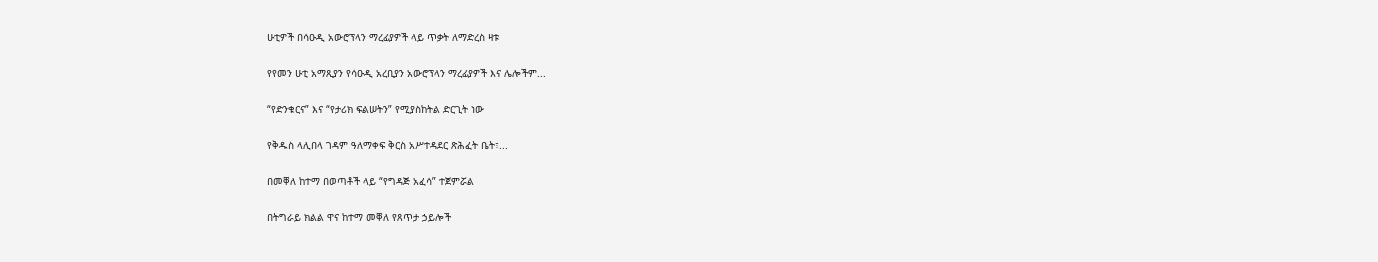ሁቲዎች በሳዑዲ አውሮፕላን ማረፊያዎች ላይ ጥቃት ለማድረስ ዛቱ

የየመን ሁቲ አማጺያን የሳዑዲ አረቢያን አውሮፕላን ማረፊያዎች እና ሌሎችም...

“የድንቁርና” እና “የታሪክ ፍልሠትን” የሚያስከትል ድርጊት ነው

የቅዱስ ላሊበላ ገዳም ዓለማቀፍ ቅርስ አሥተዳደር ጽሕፈት ቤት፣...

በመቐለ ከተማ በወጣቶች ላይ “የግዳጅ አፈሳ” ተጀምሯል

በትግራይ ክልል ዋና ከተማ መቐለ የጸጥታ ኃይሎች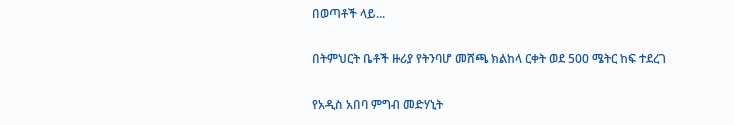በወጣቶች ላይ...

በትምህርት ቤቶች ዙሪያ የትንባሆ መሸጫ ክልከላ ርቀት ወደ 500 ሜትር ከፍ ተደረገ

የአዲስ አበባ ምግብ መድሃኒት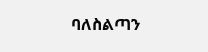ባለስልጣን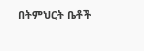በትምህርት ቤቶች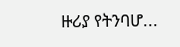ዙሪያ የትንባሆ...